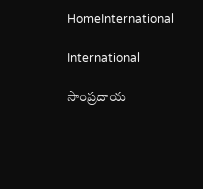HomeInternational

International

సాంప్రదాయ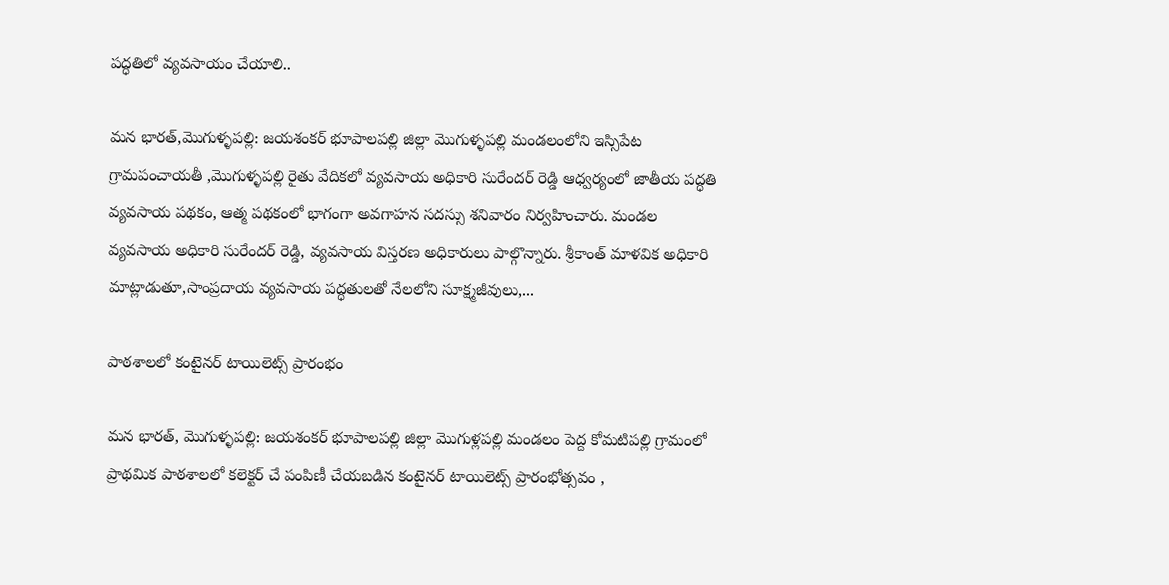పద్ధతిలో వ్యవసాయం చేయాలి..

మన భారత్,మొగుళ్ళపల్లి: జయశంకర్ భూపాలపల్లి జిల్లా మొగుళ్ళపల్లి మండలంలోని ఇస్సిపేట గ్రామపంచాయతీ ,మొగుళ్ళపల్లి రైతు వేదికలో వ్యవసాయ అధికారి సురేందర్ రెడ్డి ఆధ్వర్యంలో జాతీయ పద్ధతి వ్యవసాయ పథకం, ఆత్మ పథకంలో భాగంగా అవగాహన సదస్సు శనివారం నిర్వహించారు. మండల వ్యవసాయ అధికారి సురేందర్ రెడ్డి, వ్యవసాయ విస్తరణ అధికారులు పాల్గొన్నారు. శ్రీకాంత్ మాళవిక అధికారి మాట్లాడుతూ,సాంప్రదాయ వ్యవసాయ పద్ధతులతో నేలలోని సూక్ష్మజీవులు,...

పాఠశాలలో కంటైనర్ టాయిలెట్స్ ప్రారంభం

మన భారత్, మొగుళ్ళపల్లి: జయశంకర్ భూపాలపల్లి జిల్లా మొగుళ్లపల్లి మండలం పెద్ద కోమటిపల్లి గ్రామంలో ప్రాథమిక పాఠశాలలో కలెక్టర్ చే పంపిణీ చేయబడిన కంటైనర్ టాయిలెట్స్ ప్రారంభోత్సవం ,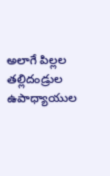అలాగే పిల్లల తల్లిదండ్రుల ఉపాధ్యాయుల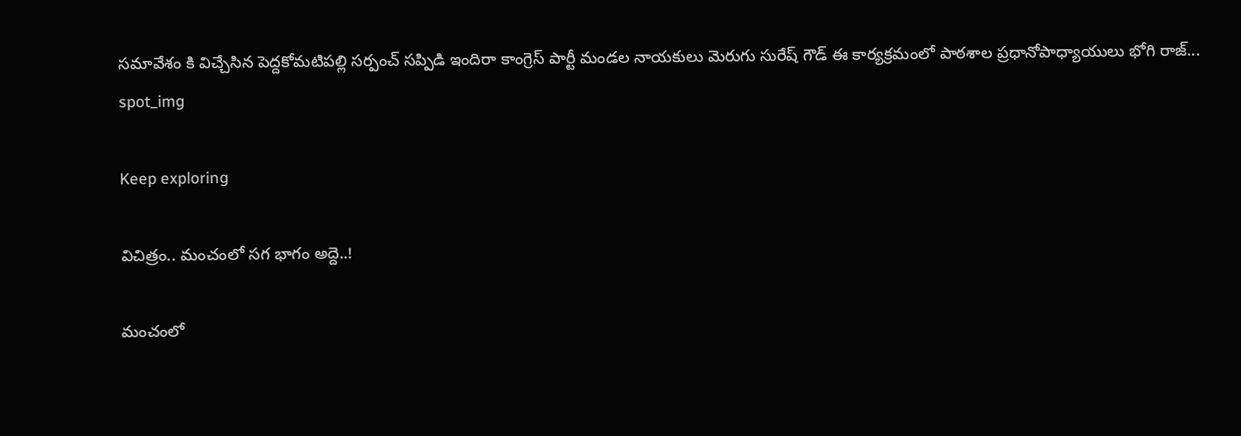సమావేశం కి విచ్చేసిన పెద్దకోమటిపల్లి సర్పంచ్ సప్పిడి ఇందిరా కాంగ్రెస్ పార్టీ మండల నాయకులు మెరుగు సురేష్ గౌడ్ ఈ కార్యక్రమంలో పాఠశాల ప్రధానోపాధ్యాయులు భోగి రాజ్...
spot_img

Keep exploring

విచిత్రం.. మంచంలో సగ భాగం అద్దె..!

మంచంలో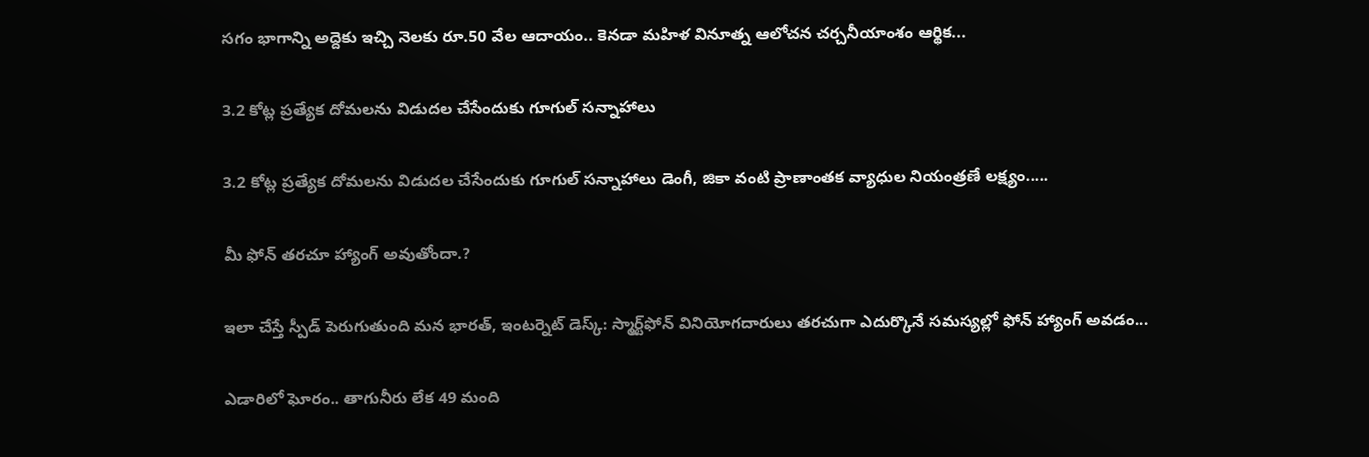సగం భాగాన్ని అద్దెకు ఇచ్చి నెలకు రూ.50 వేల ఆదాయం.. కెనడా మహిళ వినూత్న ఆలోచన చర్చనీయాంశం ఆర్థిక...

3.2 కోట్ల ప్రత్యేక దోమలను విడుదల చేసేందుకు గూగుల్ సన్నాహాలు

3.2 కోట్ల ప్రత్యేక దోమలను విడుదల చేసేందుకు గూగుల్ సన్నాహాలు డెంగీ, జికా వంటి ప్రాణాంతక వ్యాధుల నియంత్రణే లక్ష్యం.....

మీ ఫోన్ తరచూ హ్యాంగ్ అవుతోందా.?

ఇలా చేస్తే స్పీడ్ పెరుగుతుంది మన భారత్, ఇంటర్నెట్ డెస్క్: స్మార్ట్‌ఫోన్ వినియోగదారులు తరచుగా ఎదుర్కొనే సమస్యల్లో ఫోన్ హ్యాంగ్ అవడం...

ఎడారిలో ఘోరం.. తాగునీరు లేక 49 మంది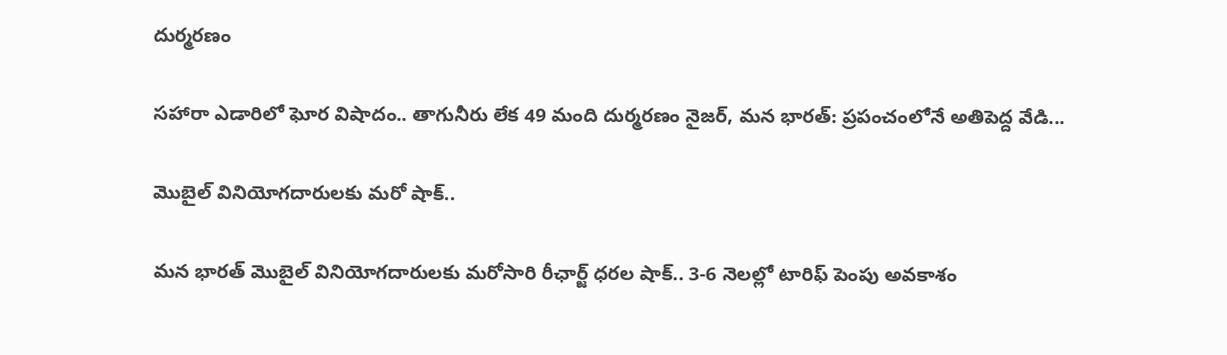దుర్మరణం

సహారా ఎడారిలో ఘోర విషాదం.. తాగునీరు లేక 49 మంది దుర్మరణం నైజర్, మన భారత్: ప్రపంచంలోనే అతిపెద్ద వేడి...

మొబైల్ వినియోగదారులకు మరో షాక్..

మన భారత్ మొబైల్ వినియోగదారులకు మరోసారి రీఛార్జ్ ధరల షాక్.. 3-6 నెలల్లో టారిఫ్ పెంపు అవకాశం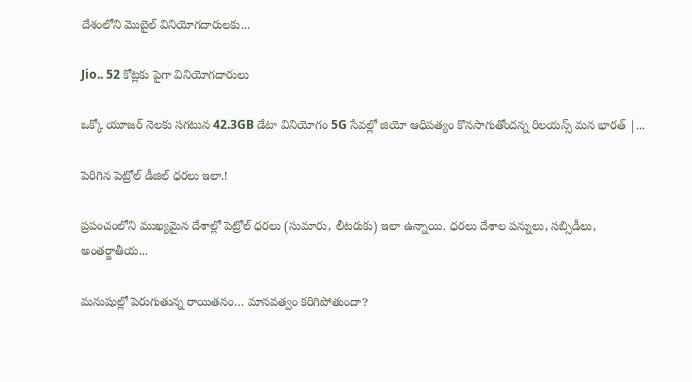దేశంలోని మొబైల్ వినియోగదారులకు...

Jio.. 52 కోట్లకు పైగా వినియోగదారులు

ఒక్కో యూజర్ నెలకు సగటున 42.3GB డేటా వినియోగం 5G సేవల్లో జియో ఆధిపత్యం కొనసాగుతోందన్న రిలయన్స్ మన భారత్ |...

పెరిగిన పెట్రోల్ డీజిల్ ధరలు ఇలా.!

ప్రపంచంలోని ముఖ్యమైన దేశాల్లో పెట్రోల్ ధరలు (సుమారు, లీటరుకు) ఇలా ఉన్నాయి. ధరలు దేశాల పన్నులు, సబ్సిడీలు, అంతర్జాతీయ...

మనుషుల్లో పెరుగుతున్న రాయితనం… మానవత్వం కరిగిపోతుందా?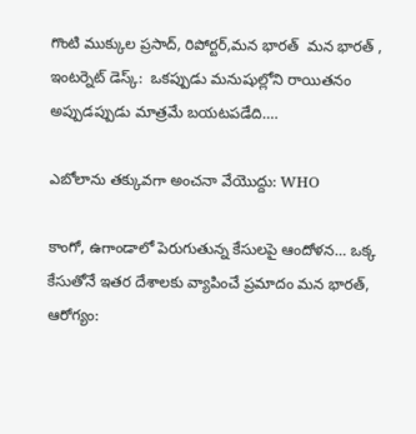గొంటి ముక్కుల ప్రసాద్, రిపోర్టర్,మన భారత్  మన భారత్ , ఇంటర్నెట్ డెస్క్:  ఒకప్పుడు మనుషుల్లోని రాయితనం అప్పుడప్పుడు మాత్రమే బయటపడేది....

ఎబోలాను తక్కువగా అంచనా వేయొద్దు: WHO

కాంగో, ఉగాండాలో పెరుగుతున్న కేసులపై ఆందోళన… ఒక్క కేసుతోనే ఇతర దేశాలకు వ్యాపించే ప్రమాదం మన భారత్, ఆరోగ్యం: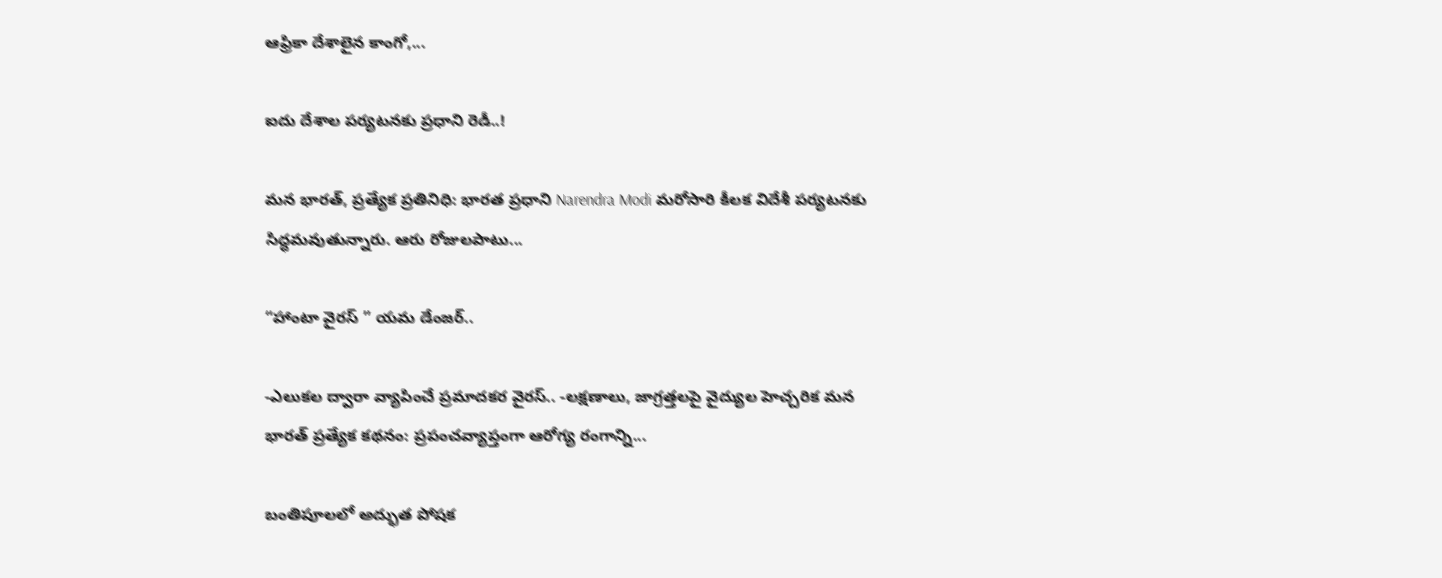ఆఫ్రికా దేశాలైన కాంగో,...

ఐదు దేశాల పర్యటనకు ప్రధాని రెడీ..!

మన భారత్, ప్రత్యేక ప్రతినిధి: భారత ప్రధాని Narendra Modi మరోసారి కీలక విదేశీ పర్యటనకు సిద్ధమవుతున్నారు. ఆరు రోజులపాటు...

“హాంటా వైరస్ ” యమ డేంజర్..

-ఎలుకల ద్వారా వ్యాపించే ప్రమాదకర వైరస్.. -లక్షణాలు, జాగ్రత్తలపై వైద్యుల హెచ్చరిక మన భారత్ ప్రత్యేక కథనం: ప్రపంచవ్యాప్తంగా ఆరోగ్య రంగాన్ని...

బంతిపూలలో అద్భుత పోషక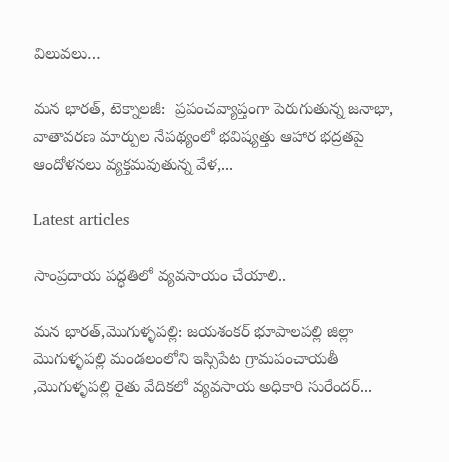విలువలు…

మన భారత్, టెక్నాలజీ:  ప్రపంచవ్యాప్తంగా పెరుగుతున్న జనాభా, వాతావరణ మార్పుల నేపథ్యంలో భవిష్యత్తు ఆహార భద్రతపై ఆందోళనలు వ్యక్తమవుతున్న వేళ,...

Latest articles

సాంప్రదాయ పద్ధతిలో వ్యవసాయం చేయాలి..

మన భారత్,మొగుళ్ళపల్లి: జయశంకర్ భూపాలపల్లి జిల్లా మొగుళ్ళపల్లి మండలంలోని ఇస్సిపేట గ్రామపంచాయతీ ,మొగుళ్ళపల్లి రైతు వేదికలో వ్యవసాయ అధికారి సురేందర్...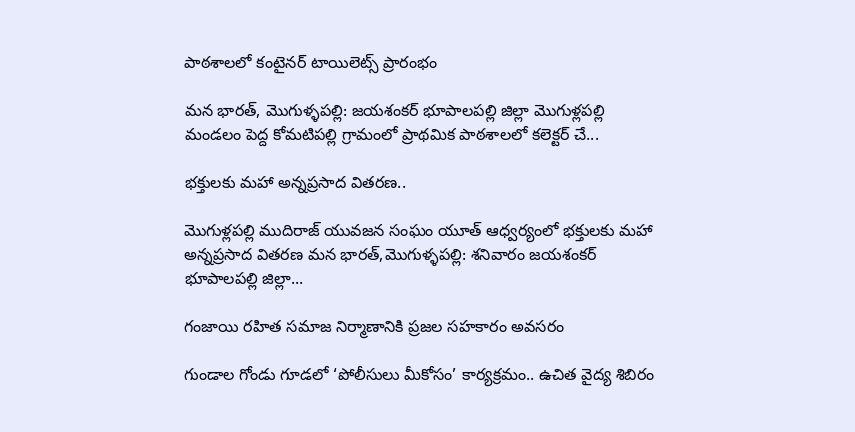పాఠశాలలో కంటైనర్ టాయిలెట్స్ ప్రారంభం

మన భారత్, మొగుళ్ళపల్లి: జయశంకర్ భూపాలపల్లి జిల్లా మొగుళ్లపల్లి మండలం పెద్ద కోమటిపల్లి గ్రామంలో ప్రాథమిక పాఠశాలలో కలెక్టర్ చే...

భక్తులకు మహా అన్నప్రసాద వితరణ..

మొగుళ్లపల్లి ముదిరాజ్ యువజన సంఘం యూత్ ఆధ్వర్యంలో భక్తులకు మహా అన్నప్రసాద వితరణ మన భారత్,మొగుళ్ళపల్లి: శనివారం జయశంకర్ భూపాలపల్లి జిల్లా...

గంజాయి రహిత సమాజ నిర్మాణానికి ప్రజల సహకారం అవసరం

గుండాల గోండు గూడలో ‘పోలీసులు మీకోసం’ కార్యక్రమం.. ఉచిత వైద్య శిబిరం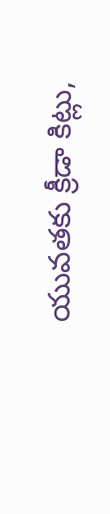యువతకు క్రీడా కిట్లు,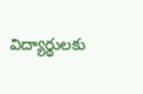విద్యార్థులకు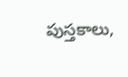పుస్తకాలు,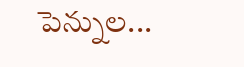పెన్నుల...